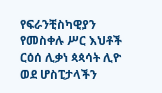የፍራንቺስካዊያን የመስቀሉ ሥር እህቶች ርዕሰ ሊቃነ ጳጳሳት ሊዮ ወደ ሆስፒታላችን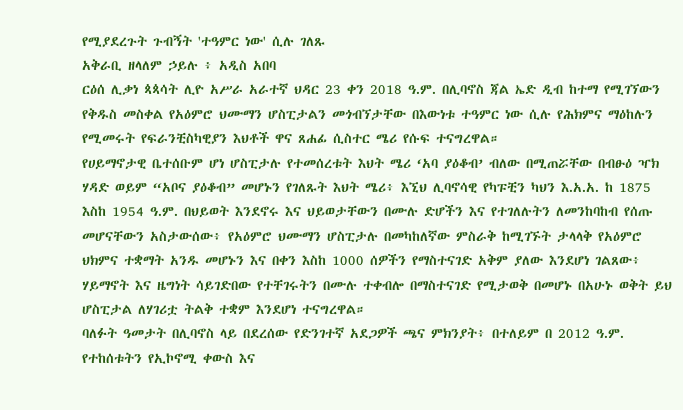የሚያደረጉት ጉብኝት 'ተዓምር ነው' ሲሉ ገለጹ
አቅራቢ ዘላለም ኃይሉ ፥ አዲስ አበባ
ርዕሰ ሊቃነ ጳጳሳት ሊዮ አሥራ አራተኛ ህዳር 23 ቀን 2018 ዓ.ም. በሊባኖስ ጃል ኤድ ዲብ ከተማ የሚገኘውን የቅዱስ መስቀል የአዕምሮ ህሙማን ሆስፒታልን መጎብኘታቸው በእውነቱ ተዓምር ነው ሲሉ የሕክምና ማዕከሉን የሚመሩት የፍራንቺስካዊያን እህቶች ዋና ጸሐፊ ሲስተር ሜሪ የሱፍ ተናግረዋል።
የሀይማኖታዊ ቤተሰቡም ሆነ ሆስፒታሉ የተመሰረቱት እህት ሜሪ ‘አባ ያዕቆብ’ ብለው በሚጠሯቸው በብፁዕ ዣክ ሃዳድ ወይም “አቦና ያዕቆብ” መሆኑን የገለጹት እህት ሜሪ፥ እኚህ ሊባኖሳዊ የካፑቺን ካህን እ.አ.አ. ከ 1875 እስከ 1954 ዓ.ም. በህይወት እንደኖሩ እና ህይወታቸውን በሙሉ ድሆችን እና የተገለሉትን ለመንከባከብ የሰጡ መሆናቸውን አስታውሰው፥ የአዕምሮ ህሙማን ሆስፒታሉ በመካከለኛው ምስራቅ ከሚገኙት ታላላቅ የአዕምሮ ህክምና ተቋማት አንዱ መሆኑን እና በቀን እስከ 1000 ሰዎችን የማስተናገድ አቅም ያለው እንደሆነ ገልጸው፥ ሃይማኖት እና ዜግነት ሳይገድበው የተቸገሩትን በሙሉ ተቀብሎ በማስተናገድ የሚታወቅ በመሆኑ በአሁኑ ወቅት ይህ ሆስፒታል ለሃገሪቷ ትልቅ ተቋም እንደሆነ ተናግረዋል።
ባለፉት ዓመታት በሊባኖስ ላይ በደረሰው የድንገተኛ አደጋዎች ጫና ምክንያት፥ በተለይም በ 2012 ዓ.ም. የተከሰቱትን የኢኮኖሚ ቀውስ እና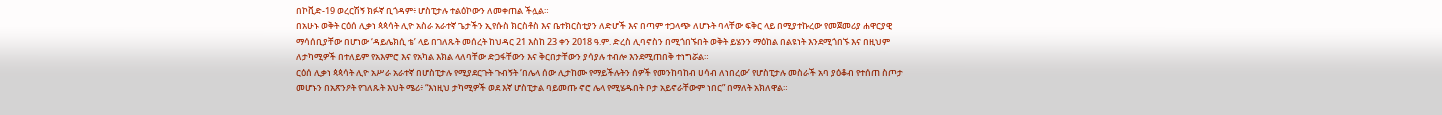በኮቪድ-19 ወረርሽኝ ክፉኛ ቢጎዳም፥ ሆስፒታሉ ተልዕኮውን ለመቀጠል ችሏል።
በአሁኑ ወቅት ርዕሰ ሊቃነ ጳጳሳት ሊዮ አስራ አራተኛ ጌታችን ኢየሱስ ክርስቶስ እና ቤተክርስቲያን ለድሆች እና በጣም ተጋላጭ ለሆኑት ባላቸው ፍቅር ላይ በሚያተኩረው የመጀመሪያ ሐዋርያዊ ማሳሰቢያቸው በሆነው ‘ዳይሌክሲ ቴ’ ላይ በገለጹት መሰረት ከህዳር 21 እስከ 23 ቀን 2018 ዓ.ም. ድረስ ሊባኖስን በሚጎበኙበት ወቅት ይሄንን ማዕከል በልዩነት እንደሚጎበኙ እና በዚህም ለታካሚዎች በተለይም የአእምሮ እና የአካል እክል ላለባቸው ድጋፋቸውን እና ቅርበታቸውን ያሳያሉ ተብሎ እንደሚጠበቅ ተነግሯል።
ርዕሰ ሊቃነ ጳጳሳት ሊዮ አሥራ አራተኛ በሆስፒታሉ የሚያደርጉት ጉብኝት ‘በሌላ ሰው ሊታከሙ የማይችሉትን ሰዎች የመንከባከብ ሀሳብ ለነበረው’ የሆስፒታሉ መስራች አባ ያዕቆብ የተሰጠ ስጦታ መሆኑን በአጽንዖት የገለጹት እህት ሜሪ፥ “እነዚህ ታካሚዎች ወደ እኛ ሆስፒታል ባይመጡ ኖሮ ሌላ የሚሄዱበት ቦታ አይኖራቸውም ነበር” በማለት አክለዋል።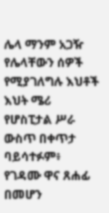ሌላ ማንም አጋዥ የሌላቸውን ሰዎች የሚያገለግሉ እህቶች
እህት ሜሪ የሆስፒታል ሥራ ውስጥ በቀጥታ ባይሳተፉም፥ የገዳሙ ዋና ጸሐፊ በመሆን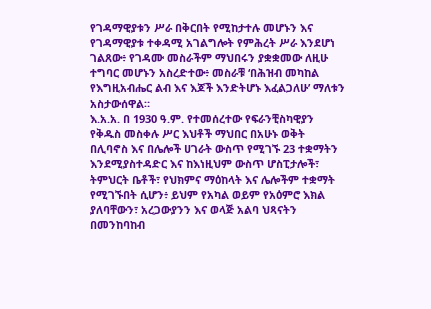የገዳማዊያቱን ሥራ በቅርበት የሚከታተሉ መሆኑን እና የገዳማዊያቱ ተቀዳሚ አገልግሎት የምሕረት ሥራ እንደሆነ ገልጸው፥ የገዳሙ መስራችም ማህበሩን ያቋቋመው ለዚሁ ተግባር መሆኑን አስረድተው፥ መስራቹ ‘በሕዝብ መካከል የእግዚአብሔር ልብ እና እጆች እንድትሆኑ እፈልጋለሁ’ ማለቱን አስታውሰዋል።
እ.አ.አ. በ 1930 ዓ.ም. የተመሰረተው የፍራንቺስካዊያን የቅዱስ መስቀሉ ሥር እህቶች ማህበር በአሁኑ ወቅት በሊባኖስ እና በሌሎች ሀገራት ውስጥ የሚገኙ 23 ተቋማትን እንደሚያስተዳድር እና ከእነዚህም ውስጥ ሆስፒታሎች፣ ትምህርት ቤቶች፣ የህክምና ማዕከላት እና ሌሎችም ተቋማት የሚገኙበት ሲሆን፥ ይህም የአካል ወይም የአዕምሮ እክል ያለባቸውን፣ አረጋውያንን እና ወላጅ አልባ ህጻናትን በመንከባከብ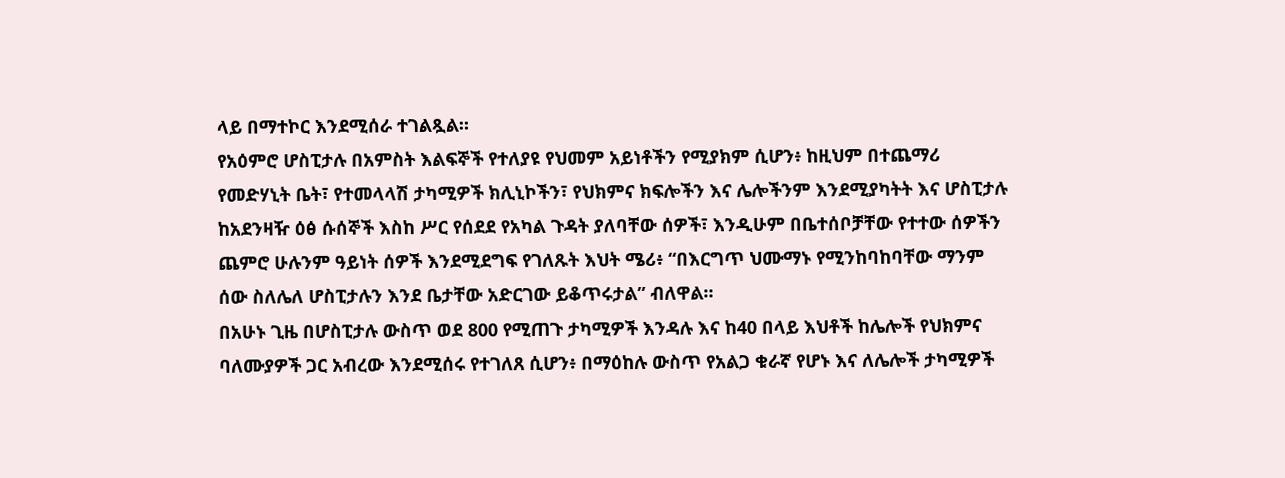ላይ በማተኮር እንደሚሰራ ተገልጿል።
የአዕምሮ ሆስፒታሉ በአምስት እልፍኞች የተለያዩ የህመም አይነቶችን የሚያክም ሲሆን፥ ከዚህም በተጨማሪ የመድሃኒት ቤት፣ የተመላላሽ ታካሚዎች ክሊኒኮችን፣ የህክምና ክፍሎችን እና ሌሎችንም እንደሚያካትት እና ሆስፒታሉ ከአደንዛዥ ዕፅ ሱሰኞች እስከ ሥር የሰደደ የአካል ጉዳት ያለባቸው ሰዎች፣ እንዲሁም በቤተሰቦቻቸው የተተው ሰዎችን ጨምሮ ሁሉንም ዓይነት ሰዎች እንደሚደግፍ የገለጹት እህት ሜሪ፥ “በእርግጥ ህሙማኑ የሚንከባከባቸው ማንም ሰው ስለሌለ ሆስፒታሉን እንደ ቤታቸው አድርገው ይቆጥሩታል” ብለዋል።
በአሁኑ ጊዜ በሆስፒታሉ ውስጥ ወደ 800 የሚጠጉ ታካሚዎች እንዳሉ እና ከ40 በላይ እህቶች ከሌሎች የህክምና ባለሙያዎች ጋር አብረው እንደሚሰሩ የተገለጸ ሲሆን፥ በማዕከሉ ውስጥ የአልጋ ቁራኛ የሆኑ እና ለሌሎች ታካሚዎች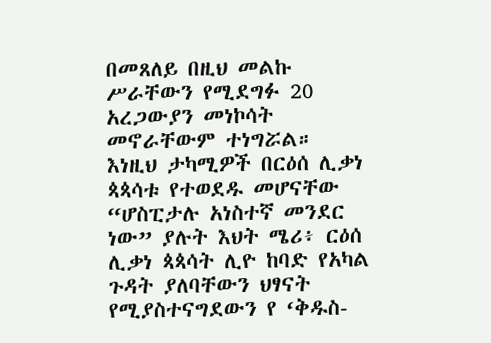በመጸለይ በዚህ መልኩ ሥራቸውን የሚደግፉ 20 አረጋውያን መነኮሳት መኖራቸውም ተነግሯል።
እነዚህ ታካሚዎች በርዕሰ ሊቃነ ጳጳሳቱ የተወደዱ መሆናቸው
“ሆስፒታሉ አነስተኛ መንደር ነው” ያሉት እህት ሜሪ፥ ርዕሰ ሊቃነ ጳጳሳት ሊዮ ከባድ የአካል ጉዳት ያለባቸውን ህፃናት የሚያስተናግደውን የ ‘ቅዱስ-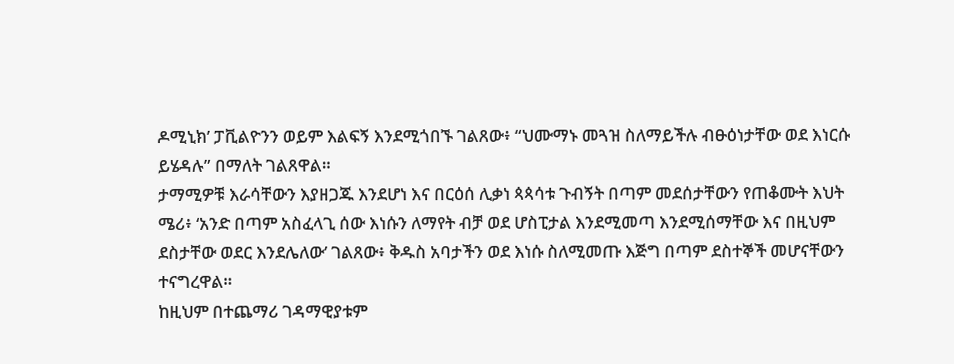ዶሚኒክ’ ፓቪልዮንን ወይም እልፍኝ እንደሚጎበኙ ገልጸው፥ “ህሙማኑ መጓዝ ስለማይችሉ ብፁዕነታቸው ወደ እነርሱ ይሄዳሉ” በማለት ገልጸዋል።
ታማሚዎቹ እራሳቸውን እያዘጋጁ እንደሆነ እና በርዕሰ ሊቃነ ጳጳሳቱ ጉብኝት በጣም መደሰታቸውን የጠቆሙት እህት ሜሪ፥ ‘አንድ በጣም አስፈላጊ ሰው እነሱን ለማየት ብቻ ወደ ሆስፒታል እንደሚመጣ እንደሚሰማቸው እና በዚህም ደስታቸው ወደር እንደሌለው’ ገልጸው፥ ቅዱስ አባታችን ወደ እነሱ ስለሚመጡ እጅግ በጣም ደስተኞች መሆናቸውን ተናግረዋል።
ከዚህም በተጨማሪ ገዳማዊያቱም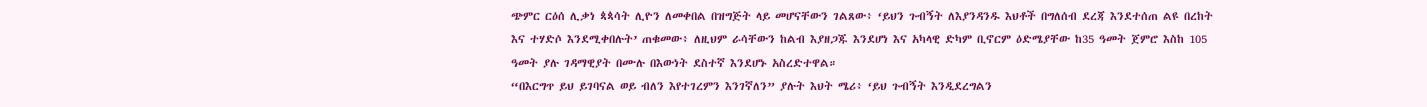ጭምር ርዕሰ ሊቃነ ጳጳሳት ሊዮን ለመቀበል በዝግጅት ላይ መሆናቸውን ገልጸው፥ ‘ይህን ጉብኝት ለእያንዳንዱ እህቶች በግለሰብ ደረጃ እንደተሰጠ ልዩ በረከት እና ተሃድሶ እንደሚቀበሉት’ ጠቁመው፥ ለዚህም ራሳቸውን ከልብ እያዘጋጁ እንደሆነ እና አካላዊ ድካም ቢኖርም ዕድሜያቸው ከ35 ዓመት ጀምሮ እስከ 105 ዓመት ያሉ ገዳማዊያት በሙሉ በእውነት ደስተኛ እንደሆኑ አስረድተዋል።
“በእርግጥ ይህ ይገባናል ወይ ብለን እየተገረምን እንገኛለን” ያሉት እህት ሜሪ፥ ‘ይህ ጉብኝት እንዲደረግልን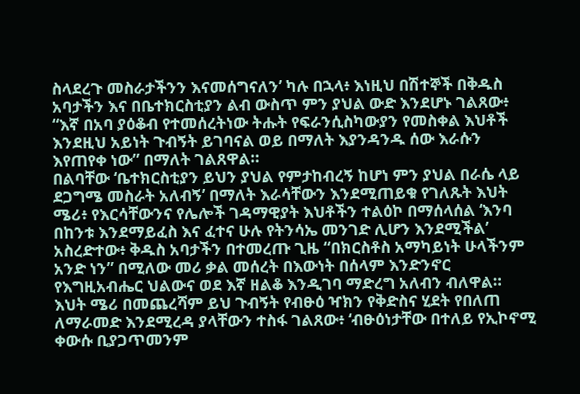ስላደረጉ መስራታችንን እናመሰግናለን’ ካሉ በኋላ፥ እነዚህ በሽተኞች በቅዱስ አባታችን እና በቤተክርስቲያን ልብ ውስጥ ምን ያህል ውድ እንደሆኑ ገልጸው፥ “እኛ በአባ ያዕቆብ የተመሰረትነው ትሑት የፍራንሲስካውያን የመስቀል እህቶች እንደዚህ አይነት ጉብኝት ይገባናል ወይ በማለት እያንዳንዱ ሰው እራሱን እየጠየቀ ነው” በማለት ገልጸዋል።
በልባቸው ‘ቤተክርስቲያን ይህን ያህል የምታከብረኝ ከሆነ ምን ያህል በራሴ ላይ ደጋግሜ መስራት አለብኝ’ በማለት እራሳቸውን እንደሚጠይቁ የገለጹት እህት ሜሪ፥ የእርሳቸውንና የሌሎች ገዳማዊያት እህቶችን ተልዕኮ በማሰላሰል ‘እንባ በከንቱ እንደማይፈስ እና ፈተና ሁሉ የትንሳኤ መንገድ ሊሆን እንደሚችል’ አስረድተው፥ ቅዱስ አባታችን በተመረጡ ጊዜ “በክርስቶስ አማካይነት ሁላችንም አንድ ነን” በሚለው መሪ ቃል መሰረት በእውነት በሰላም እንድንኖር የእግዚአብሔር ህልውና ወደ እኛ ዘልቆ እንዲገባ ማድረግ አለብን ብለዋል።
እህት ሜሪ በመጨረሻም ይህ ጉብኝት የብፁዕ ዣክን የቅድስና ሂደት የበለጠ ለማራመድ እንደሚረዳ ያላቸውን ተስፋ ገልጸው፥ ‘ብፁዕነታቸው በተለይ የኢኮኖሚ ቀውሱ ቢያጋጥመንም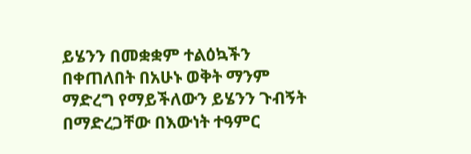ይሄንን በመቋቋም ተልዕኳችን በቀጠለበት በአሁኑ ወቅት ማንም ማድረግ የማይችለውን ይሄንን ጉብኝት በማድረጋቸው በእውነት ተዓምር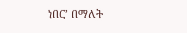ነበር’ በማለት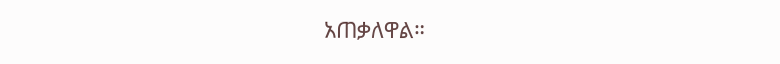አጠቃለዋል።